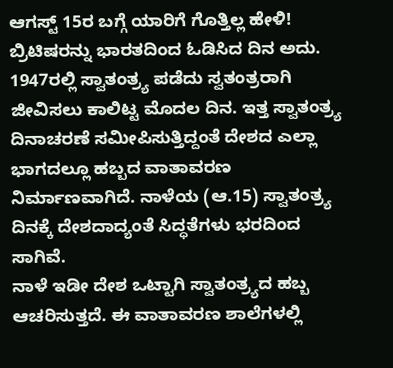ಆಗಸ್ಟ್ 15ರ ಬಗ್ಗೆ ಯಾರಿಗೆ ಗೊತ್ತಿಲ್ಲ ಹೇಳಿ! ಬ್ರಿಟಿಷರನ್ನು ಭಾರತದಿಂದ ಓಡಿಸಿದ ದಿನ ಅದು. 1947ರಲ್ಲಿ ಸ್ವಾತಂತ್ರ್ಯ ಪಡೆದು ಸ್ವತಂತ್ರರಾಗಿ ಜೀವಿಸಲು ಕಾಲಿಟ್ಟ ಮೊದಲ ದಿನ. ಇತ್ತ ಸ್ವಾತಂತ್ರ್ಯ ದಿನಾಚರಣೆ ಸಮೀಪಿಸುತ್ತಿದ್ದಂತೆ ದೇಶದ ಎಲ್ಲಾ ಭಾಗದಲ್ಲೂ ಹಬ್ಬದ ವಾತಾವರಣ ನಿರ್ಮಾಣವಾಗಿದೆ. ನಾಳೆಯ (ಆ.15) ಸ್ವಾತಂತ್ರ್ಯ ದಿನಕ್ಕೆ ದೇಶದಾದ್ಯಂತೆ ಸಿದ್ಧತೆಗಳು ಭರದಿಂದ ಸಾಗಿವೆ.
ನಾಳೆ ಇಡೀ ದೇಶ ಒಟ್ಟಾಗಿ ಸ್ವಾತಂತ್ರ್ಯದ ಹಬ್ಬ ಆಚರಿಸುತ್ತದೆ. ಈ ವಾತಾವರಣ ಶಾಲೆಗಳಲ್ಲಿ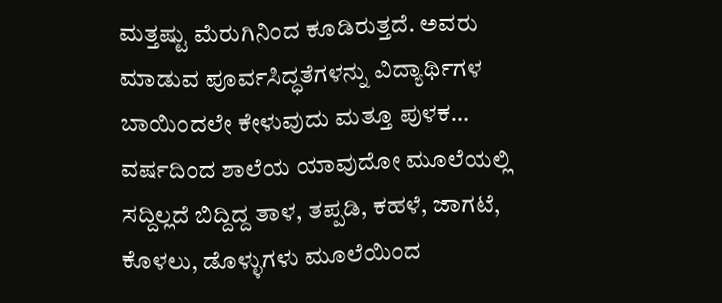ಮತ್ತಷ್ಟು ಮೆರುಗಿನಿಂದ ಕೂಡಿರುತ್ತದೆ. ಅವರು ಮಾಡುವ ಪೂರ್ವಸಿದ್ಧತೆಗಳನ್ನು ವಿದ್ಯಾರ್ಥಿಗಳ ಬಾಯಿಂದಲೇ ಕೇಳುವುದು ಮತ್ತೂ ಪುಳಕ… ವರ್ಷದಿಂದ ಶಾಲೆಯ ಯಾವುದೋ ಮೂಲೆಯಲ್ಲಿ ಸದ್ದಿಲ್ಲದೆ ಬಿದ್ದಿದ್ದ ತಾಳ, ತಪ್ಪಡಿ, ಕಹಳೆ, ಜಾಗಟೆ, ಕೊಳಲು, ಡೊಳ್ಳುಗಳು ಮೂಲೆಯಿಂದ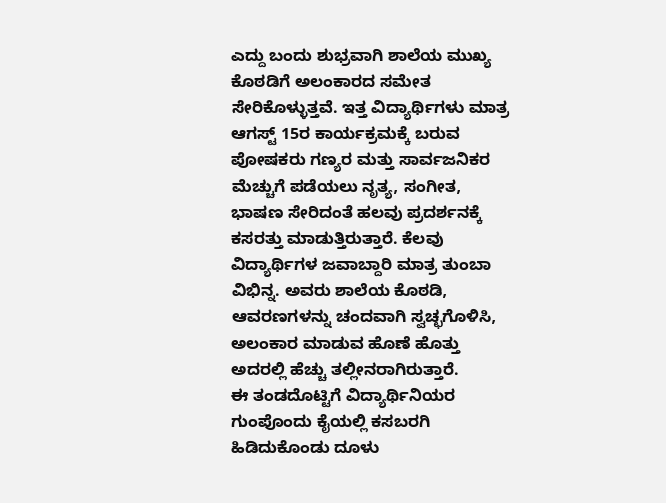ಎದ್ದು ಬಂದು ಶುಭ್ರವಾಗಿ ಶಾಲೆಯ ಮುಖ್ಯ ಕೊಠಡಿಗೆ ಅಲಂಕಾರದ ಸಮೇತ ಸೇರಿಕೊಳ್ಳುತ್ತವೆ. ಇತ್ತ ವಿದ್ಯಾರ್ಥಿಗಳು ಮಾತ್ರ ಆಗಸ್ಟ್ 15ರ ಕಾರ್ಯಕ್ರಮಕ್ಕೆ ಬರುವ ಪೋಷಕರು ಗಣ್ಯರ ಮತ್ತು ಸಾರ್ವಜನಿಕರ ಮೆಚ್ಚುಗೆ ಪಡೆಯಲು ನೃತ್ಯ, ಸಂಗೀತ, ಭಾಷಣ ಸೇರಿದಂತೆ ಹಲವು ಪ್ರದರ್ಶನಕ್ಕೆ ಕಸರತ್ತು ಮಾಡುತ್ತಿರುತ್ತಾರೆ. ಕೆಲವು ವಿದ್ಯಾರ್ಥಿಗಳ ಜವಾಬ್ದಾರಿ ಮಾತ್ರ ತುಂಬಾ ವಿಭಿನ್ನ. ಅವರು ಶಾಲೆಯ ಕೊಠಡಿ, ಆವರಣಗಳನ್ನು ಚಂದವಾಗಿ ಸ್ವಚ್ಛಗೊಳಿಸಿ, ಅಲಂಕಾರ ಮಾಡುವ ಹೊಣೆ ಹೊತ್ತು ಅದರಲ್ಲಿ ಹೆಚ್ಚು ತಲ್ಲೀನರಾಗಿರುತ್ತಾರೆ.
ಈ ತಂಡದೊಟ್ಟಿಗೆ ವಿದ್ಯಾರ್ಥಿನಿಯರ ಗುಂಪೊಂದು ಕೈಯಲ್ಲಿ ಕಸಬರಗಿ ಹಿಡಿದುಕೊಂಡು ದೂಳು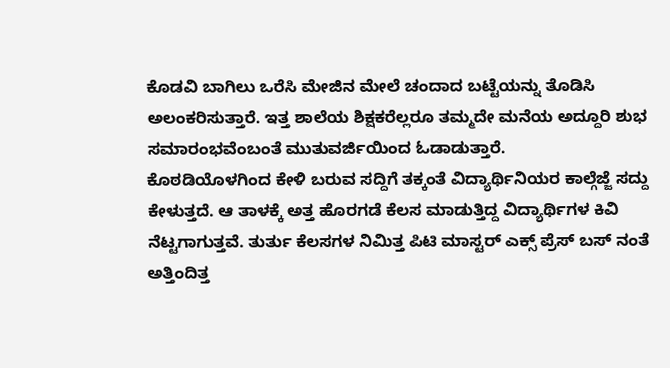ಕೊಡವಿ ಬಾಗಿಲು ಒರೆಸಿ ಮೇಜಿನ ಮೇಲೆ ಚಂದಾದ ಬಟ್ಟೆಯನ್ನು ತೊಡಿಸಿ ಅಲಂಕರಿಸುತ್ತಾರೆ. ಇತ್ತ ಶಾಲೆಯ ಶಿಕ್ಷಕರೆಲ್ಲರೂ ತಮ್ಮದೇ ಮನೆಯ ಅದ್ದೂರಿ ಶುಭ ಸಮಾರಂಭವೆಂಬಂತೆ ಮುತುವರ್ಜಿಯಿಂದ ಓಡಾಡುತ್ತಾರೆ.
ಕೊಠಡಿಯೊಳಗಿಂದ ಕೇಳಿ ಬರುವ ಸದ್ದಿಗೆ ತಕ್ಕಂತೆ ವಿದ್ಯಾರ್ಥಿನಿಯರ ಕಾಲ್ಗೆಜ್ಜೆ ಸದ್ದು ಕೇಳುತ್ತದೆ. ಆ ತಾಳಕ್ಕೆ ಅತ್ತ ಹೊರಗಡೆ ಕೆಲಸ ಮಾಡುತ್ತಿದ್ದ ವಿದ್ಯಾರ್ಥಿಗಳ ಕಿವಿ ನೆಟ್ಟಗಾಗುತ್ತವೆ. ತುರ್ತು ಕೆಲಸಗಳ ನಿಮಿತ್ತ ಪಿಟಿ ಮಾಸ್ಟರ್ ಎಕ್ಸ್ ಪ್ರೆಸ್ ಬಸ್ ನಂತೆ ಅತ್ತಿಂದಿತ್ತ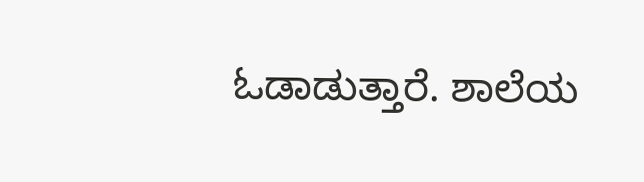ಓಡಾಡುತ್ತಾರೆ. ಶಾಲೆಯ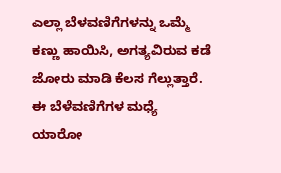ಎಲ್ಲಾ ಬೆಳವಣಿಗೆಗಳನ್ನು ಒಮ್ಮೆ ಕಣ್ಣು ಹಾಯಿಸಿ, ಅಗತ್ಯವಿರುವ ಕಡೆ ಜೋರು ಮಾಡಿ ಕೆಲಸ ಗೆಲ್ಲುತ್ತಾರೆ.
ಈ ಬೆಳೆವಣಿಗೆಗಳ ಮಧ್ಯೆ ಯಾರೋ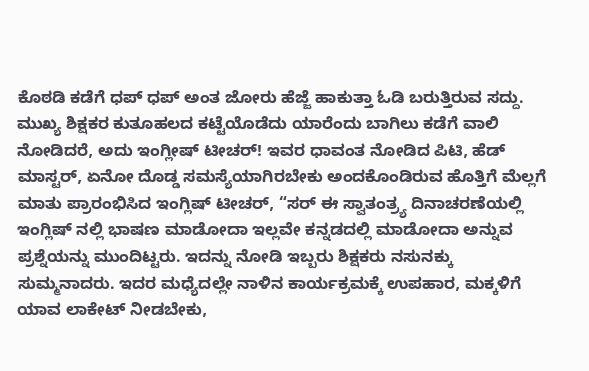ಕೊಠಡಿ ಕಡೆಗೆ ಧಪ್ ಧಪ್ ಅಂತ ಜೋರು ಹೆಜ್ಜೆ ಹಾಕುತ್ತಾ ಓಡಿ ಬರುತ್ತಿರುವ ಸದ್ದು. ಮುಖ್ಯ ಶಿಕ್ಷಕರ ಕುತೂಹಲದ ಕಟ್ಟೆಯೊಡೆದು ಯಾರೆಂದು ಬಾಗಿಲು ಕಡೆಗೆ ವಾಲಿ ನೋಡಿದರೆ, ಅದು ಇಂಗ್ಲೀಷ್ ಟೀಚರ್! ಇವರ ಧಾವಂತ ನೋಡಿದ ಪಿಟಿ, ಹೆಡ್ ಮಾಸ್ಟರ್, ಏನೋ ದೊಡ್ಡ ಸಮಸ್ಯೆಯಾಗಿರಬೇಕು ಅಂದಕೊಂಡಿರುವ ಹೊತ್ತಿಗೆ ಮೆಲ್ಲಗೆ ಮಾತು ಪ್ರಾರಂಭಿಸಿದ ಇಂಗ್ಲಿಷ್ ಟೀಚರ್, “ಸರ್ ಈ ಸ್ವಾತಂತ್ರ್ಯ ದಿನಾಚರಣೆಯಲ್ಲಿ ಇಂಗ್ಲಿಷ್ ನಲ್ಲಿ ಭಾಷಣ ಮಾಡೋದಾ ಇಲ್ಲವೇ ಕನ್ನಡದಲ್ಲಿ ಮಾಡೋದಾ ಅನ್ನುವ ಪ್ರಶ್ನೆಯನ್ನು ಮುಂದಿಟ್ಟರು. ಇದನ್ನು ನೋಡಿ ಇಬ್ಬರು ಶಿಕ್ಷಕರು ನಸುನಕ್ಕು ಸುಮ್ಮನಾದರು. ಇದರ ಮಧ್ಯೆದಲ್ಲೇ ನಾಳಿನ ಕಾರ್ಯಕ್ರಮಕ್ಕೆ ಉಪಹಾರ, ಮಕ್ಕಳಿಗೆ ಯಾವ ಲಾಕೇಟ್ ನೀಡಬೇಕು,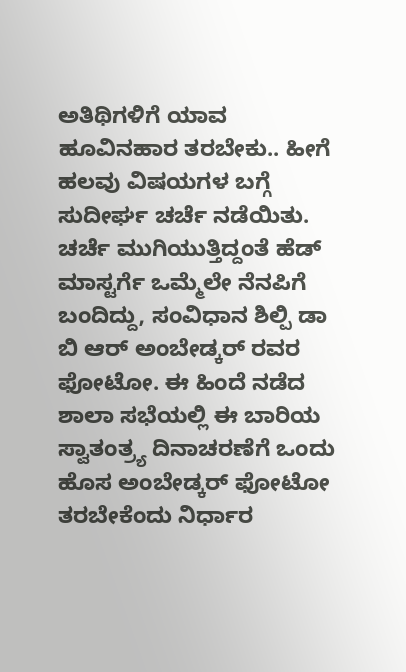ಅತಿಥಿಗಳಿಗೆ ಯಾವ ಹೂವಿನಹಾರ ತರಬೇಕು.. ಹೀಗೆ ಹಲವು ವಿಷಯಗಳ ಬಗ್ಗೆ ಸುದೀರ್ಘ ಚರ್ಚೆ ನಡೆಯಿತು. ಚರ್ಚೆ ಮುಗಿಯುತ್ತಿದ್ದಂತೆ ಹೆಡ್ ಮಾಸ್ಟರ್ಗೆ ಒಮ್ಮೆಲೇ ನೆನಪಿಗೆ ಬಂದಿದ್ದು, ಸಂವಿಧಾನ ಶಿಲ್ಪಿ ಡಾ ಬಿ ಆರ್ ಅಂಬೇಡ್ಕರ್ ರವರ ಫೋಟೋ. ಈ ಹಿಂದೆ ನಡೆದ ಶಾಲಾ ಸಭೆಯಲ್ಲಿ ಈ ಬಾರಿಯ ಸ್ವಾತಂತ್ರ್ಯ ದಿನಾಚರಣೆಗೆ ಒಂದು ಹೊಸ ಅಂಬೇಡ್ಕರ್ ಫೋಟೋ ತರಬೇಕೆಂದು ನಿರ್ಧಾರ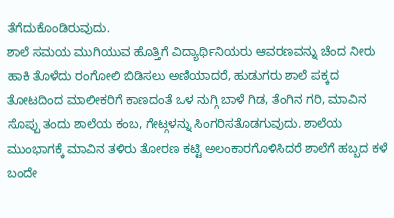ತೆಗೆದುಕೊಂಡಿರುವುದು.
ಶಾಲೆ ಸಮಯ ಮುಗಿಯುವ ಹೊತ್ತಿಗೆ ವಿದ್ಯಾರ್ಥಿನಿಯರು ಆವರಣವನ್ನು ಚೆಂದ ನೀರು ಹಾಕಿ ತೊಳೆದು ರಂಗೋಲಿ ಬಿಡಿಸಲು ಅಣಿಯಾದರೆ, ಹುಡುಗರು ಶಾಲೆ ಪಕ್ಕದ ತೋಟದಿಂದ ಮಾಲೀಕರಿಗೆ ಕಾಣದಂತೆ ಒಳ ನುಗ್ಗಿ ಬಾಳೆ ಗಿಡ, ತೆಂಗಿನ ಗರಿ, ಮಾವಿನ ಸೊಪ್ಪು ತಂದು ಶಾಲೆಯ ಕಂಬ, ಗೇಟ್ಗಳನ್ನು ಸಿಂಗರಿಸತೊಡಗುವುದು. ಶಾಲೆಯ ಮುಂಭಾಗಕ್ಕೆ ಮಾವಿನ ತಳಿರು ತೋರಣ ಕಟ್ಟಿ ಅಲಂಕಾರಗೊಳಿಸಿದರೆ ಶಾಲೆಗೆ ಹಬ್ಬದ ಕಳೆ ಬಂದೇ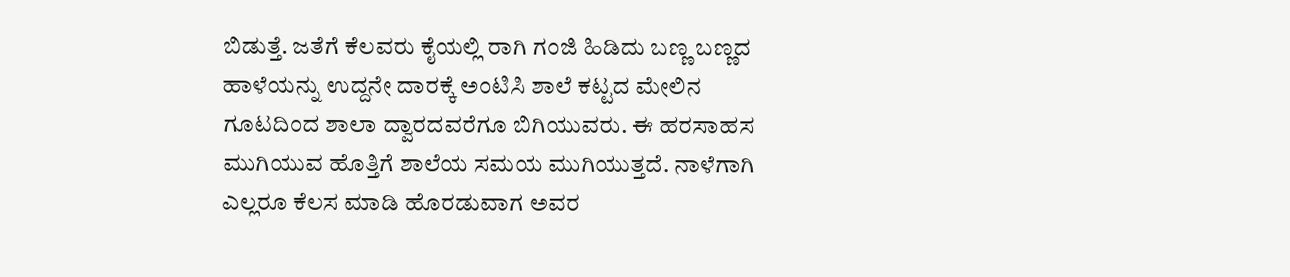ಬಿಡುತ್ತೆ. ಜತೆಗೆ ಕೆಲವರು ಕೈಯಲ್ಲಿ ರಾಗಿ ಗಂಜಿ ಹಿಡಿದು ಬಣ್ಣ ಬಣ್ಣದ ಹಾಳೆಯನ್ನು ಉದ್ದನೇ ದಾರಕ್ಕೆ ಅಂಟಿಸಿ ಶಾಲೆ ಕಟ್ಟದ ಮೇಲಿನ ಗೂಟದಿಂದ ಶಾಲಾ ದ್ವಾರದವರೆಗೂ ಬಿಗಿಯುವರು. ಈ ಹರಸಾಹಸ ಮುಗಿಯುವ ಹೊತ್ತಿಗೆ ಶಾಲೆಯ ಸಮಯ ಮುಗಿಯುತ್ತದೆ. ನಾಳೆಗಾಗಿ ಎಲ್ಲರೂ ಕೆಲಸ ಮಾಡಿ ಹೊರಡುವಾಗ ಅವರ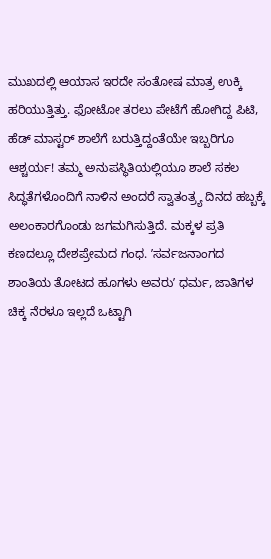ಮುಖದಲ್ಲಿ ಆಯಾಸ ಇರದೇ ಸಂತೋಷ ಮಾತ್ರ ಉಕ್ಕಿ ಹರಿಯುತ್ತಿತ್ತು. ಫೋಟೋ ತರಲು ಪೇಟೆಗೆ ಹೋಗಿದ್ದ ಪಿಟಿ, ಹೆಡ್ ಮಾಸ್ಟರ್ ಶಾಲೆಗೆ ಬರುತ್ತಿದ್ದಂತೆಯೇ ಇಬ್ಬರಿಗೂ ಆಶ್ಚರ್ಯ! ತಮ್ಮ ಅನುಪಸ್ಥಿತಿಯಲ್ಲಿಯೂ ಶಾಲೆ ಸಕಲ ಸಿದ್ಧತೆಗಳೊಂದಿಗೆ ನಾಳಿನ ಅಂದರೆ ಸ್ವಾತಂತ್ರ್ಯ ದಿನದ ಹಬ್ಬಕ್ಕೆ ಅಲಂಕಾರಗೊಂಡು ಜಗಮಗಿಸುತ್ತಿದೆ. ಮಕ್ಕಳ ಪ್ರತಿ ಕಣದಲ್ಲೂ ದೇಶಪ್ರೇಮದ ಗಂಧ. ʼಸರ್ವಜನಾಂಗದ ಶಾಂತಿಯ ತೋಟದ ಹೂಗಳು ಅವರುʼ ಧರ್ಮ, ಜಾತಿಗಳ ಚಿಕ್ಕ ನೆರಳೂ ಇಲ್ಲದೆ ಒಟ್ಟಾಗಿ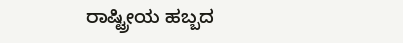ರಾಷ್ಟ್ರೀಯ ಹಬ್ಬದ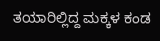ತಯಾರಿಲ್ಲಿದ್ದ ಮಕ್ಕಳ ಕಂಡ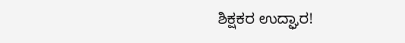ಶಿಕ್ಷಕರ ಉದ್ಘಾರ!